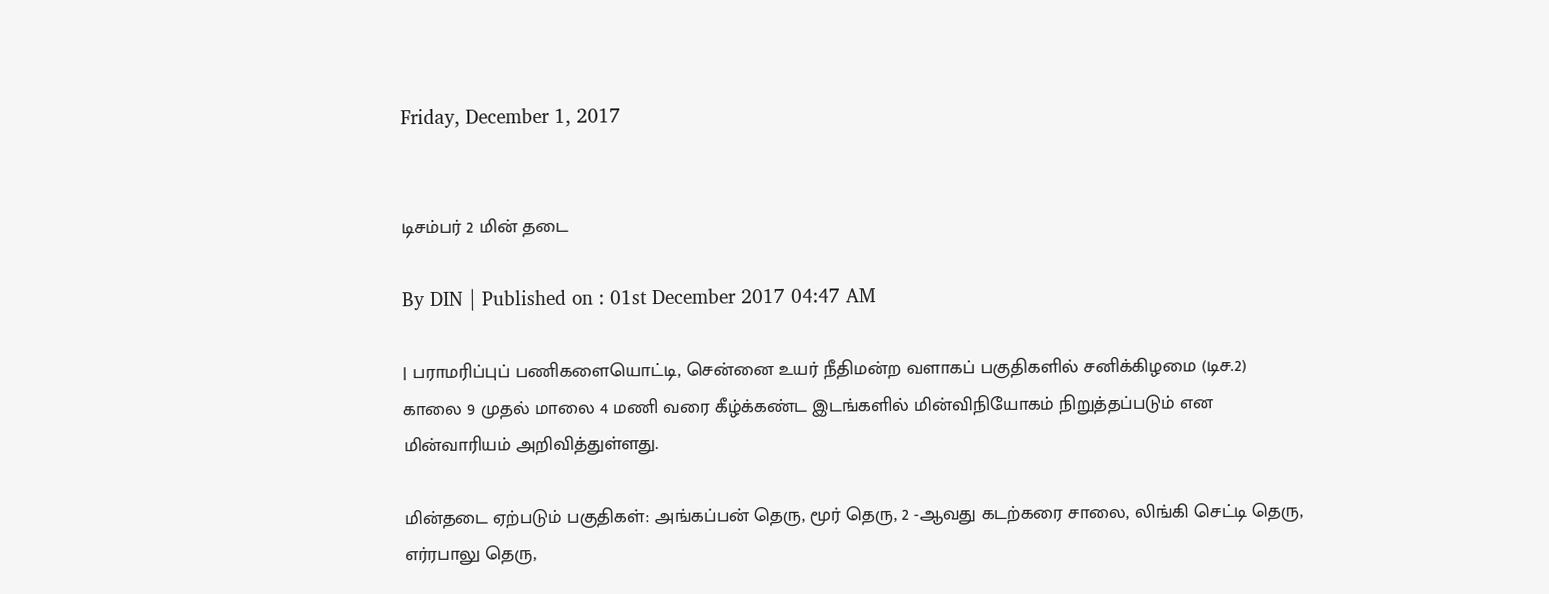Friday, December 1, 2017


டிசம்பர் 2 மின் தடை

By DIN | Published on : 01st December 2017 04:47 AM

| பராமரிப்புப் பணிகளையொட்டி, சென்னை உயர் நீதிமன்ற வளாகப் பகுதிகளில் சனிக்கிழமை (டிச.2) காலை 9 முதல் மாலை 4 மணி வரை கீழ்க்கண்ட இடங்களில் மின்விநியோகம் நிறுத்தப்படும் என மின்வாரியம் அறிவித்துள்ளது.

மின்தடை ஏற்படும் பகுதிகள்: அங்கப்பன் தெரு, மூர் தெரு, 2 -ஆவது கடற்கரை சாலை, லிங்கி செட்டி தெரு, எர்ரபாலு தெரு,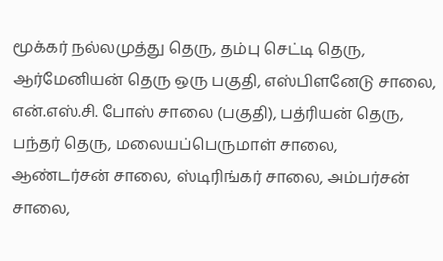மூக்கர் நல்லமுத்து தெரு, தம்பு செட்டி தெரு, ஆர்மேனியன் தெரு ஒரு பகுதி, எஸ்பிளனேடு சாலை, என்.எஸ்.சி. போஸ் சாலை (பகுதி), பத்ரியன் தெரு, பந்தர் தெரு, மலையப்பெருமாள் சாலை, ஆண்டர்சன் சாலை, ஸ்டிரிங்கர் சாலை, அம்பர்சன் சாலை,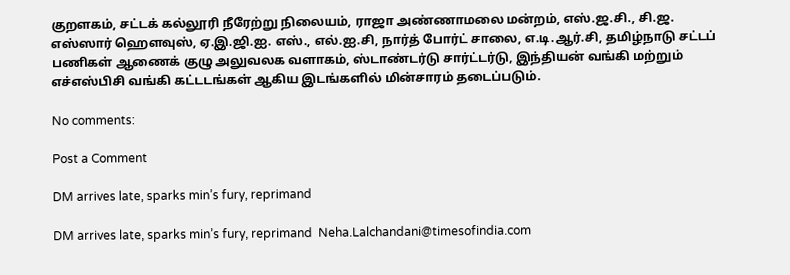குறளகம், சட்டக் கல்லூரி நீரேற்று நிலையம், ராஜா அண்ணாமலை மன்றம், எஸ்.ஜ.சி., சி.ஜ. எஸ்ஸார் ஹெளவுஸ், ஏ.இ.ஜி.ஐ. எஸ்., எல்.ஐ.சி, நார்த் போர்ட் சாலை, எ.டி.ஆர்.சி, தமிழ்நாடு சட்டப் பணிகள் ஆணைக் குழு அலுவலக வளாகம், ஸ்டாண்டர்டு சார்ட்டர்டு, இந்தியன் வங்கி மற்றும் எச்எஸ்பிசி வங்கி கட்டடங்கள் ஆகிய இடங்களில் மின்சாரம் தடைப்படும்.

No comments:

Post a Comment

DM arrives late, sparks min’s fury, reprimand

DM arrives late, sparks min’s fury, reprimand  Neha.Lalchandani@timesofindia.com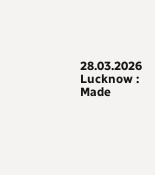28.03.2026 Lucknow : Made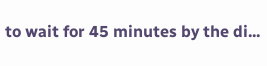to wait for 45 minutes by the di...